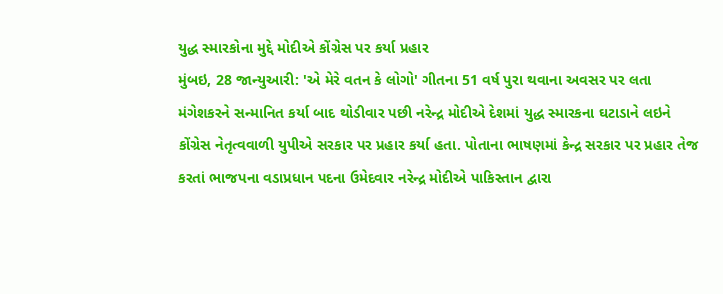યુદ્ધ સ્મારકોના મુદ્દે મોદીએ કોંગ્રેસ પર કર્યા પ્રહાર
મુંબઇ, 28 જાન્યુઆરી: 'એ મેરે વતન કે લોગો' ગીતના 51 વર્ષ પુરા થવાના અવસર પર લતા મંગેશકરને સન્માનિત કર્યા બાદ થોડીવાર પછી નરેન્દ્ર મોદીએ દેશમાં યુદ્ધ સ્મારકના ઘટાડાને લઇને કોંગ્રેસ નેતૃત્વવાળી યુપીએ સરકાર પર પ્રહાર કર્યા હતા. પોતાના ભાષણમાં કેન્દ્ર સરકાર પર પ્રહાર તેજ કરતાં ભાજપના વડાપ્રધાન પદના ઉમેદવાર નરેન્દ્ર મોદીએ પાકિસ્તાન દ્વારા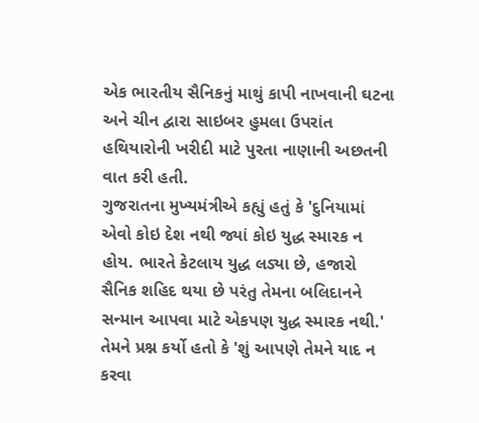એક ભારતીય સૈનિકનું માથું કાપી નાખવાની ઘટના અને ચીન દ્વારા સાઇબર હુમલા ઉપરાંત હથિયારોની ખરીદી માટે પુરતા નાણાની અછતની વાત કરી હતી.
ગુજરાતના મુખ્યમંત્રીએ કહ્યું હતું કે 'દુનિયામાં એવો કોઇ દેશ નથી જ્યાં કોઇ યુદ્ધ સ્મારક ન હોય. ભારતે કેટલાય યુદ્ધ લડ્યા છે, હજારો સૈનિક શહિદ થયા છે પરંતુ તેમના બલિદાનને સન્માન આપવા માટે એકપણ યુદ્ધ સ્મારક નથી.' તેમને પ્રશ્ન કર્યો હતો કે 'શું આપણે તેમને યાદ ન કરવા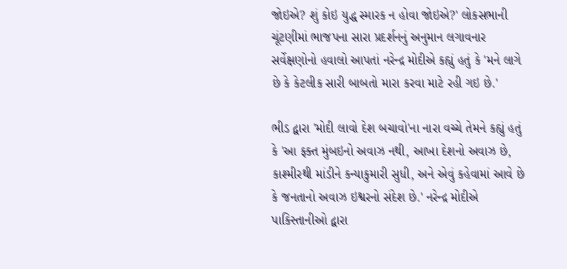જોઇએ? શું કોઇ યુદ્ધ સ્મારક ન હોવા જોઇએ?' લોકસભાની ચૂંટણીમાં ભાજપના સારા પ્રદર્શનનું અનુમાન લગાવનાર સર્વેક્ષણોનો હવાલો આપતાં નરેન્દ્ર મોદીએ કહ્યું હતું કે 'મને લાગે છે કે કેટલીક સારી બાબતો મારા કરવા માટે રહી ગઇ છે.'

ભીડ દ્વારા 'મોદી લાવો દેશ બચાવો'ના નારા વચ્ચે તેમને કહ્યું હતું કે 'આ ફક્ત મુંબઇનો અવાઝ નથી, આખા દેશનો અવાઝ છે, કાશ્મીરથી માંડીને કન્યાકુમારી સુધી, અને એવું કહેવામાં આવે છે કે જનતાનો અવાઝ ઇશ્વરનો સંદેશ છે.' નરેન્દ્ર મોદીએ પાકિસ્તાનીઓ દ્વારા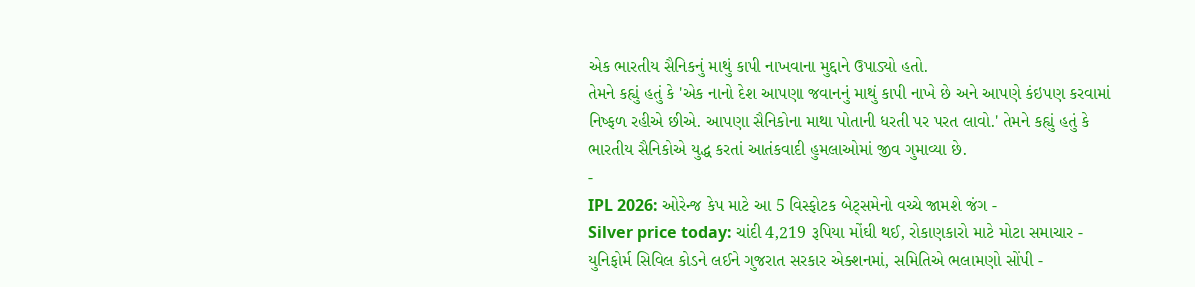એક ભારતીય સૈનિકનું માથું કાપી નાખવાના મુદ્દાને ઉપાડ્યો હતો.
તેમને કહ્યું હતું કે 'એક નાનો દેશ આપણા જવાનનું માથું કાપી નાખે છે અને આપણે કંઇપણ કરવામાં નિષ્ફળ રહીએ છીએ. આપણા સૈનિકોના માથા પોતાની ધરતી પર પરત લાવો.' તેમને કહ્યું હતું કે ભારતીય સૈનિકોએ યુદ્ધ કરતાં આતંકવાદી હુમલાઓમાં જીવ ગુમાવ્યા છે.
-
IPL 2026: ઓરેન્જ કેપ માટે આ 5 વિસ્ફોટક બેટ્સમેનો વચ્ચે જામશે જંગ -
Silver price today: ચાંદી 4,219 રૂપિયા મોંઘી થઈ, રોકાણકારો માટે મોટા સમાચાર -
યુનિફોર્મ સિવિલ કોડને લઈને ગુજરાત સરકાર એક્શનમાં, સમિતિએ ભલામણો સોંપી -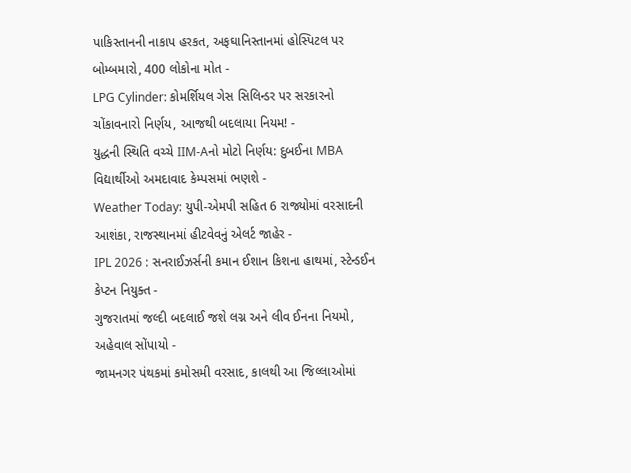પાકિસ્તાનની નાકાપ હરકત, અફઘાનિસ્તાનમાં હોસ્પિટલ પર બોમ્બમારો, 400 લોકોના મોત -
LPG Cylinder: કોમર્શિયલ ગેસ સિલિન્ડર પર સરકારનો ચોંકાવનારો નિર્ણય, આજથી બદલાયા નિયમ! -
યુદ્ધની સ્થિતિ વચ્ચે IIM-Aનો મોટો નિર્ણય: દુબઈના MBA વિદ્યાર્થીઓ અમદાવાદ કેમ્પસમાં ભણશે -
Weather Today: યુપી-એમપી સહિત 6 રાજ્યોમાં વરસાદની આશંકા, રાજસ્થાનમાં હીટવેવનું એલર્ટ જાહેર -
IPL 2026 : સનરાઈઝર્સની કમાન ઈશાન કિશના હાથમાં, સ્ટેન્ડઈન કેપ્ટન નિયુક્ત -
ગુજરાતમાં જલ્દી બદલાઈ જશે લગ્ન અને લીવ ઈનના નિયમો, અહેવાલ સોંપાયો -
જામનગર પંથકમાં કમોસમી વરસાદ, કાલથી આ જિલ્લાઓમાં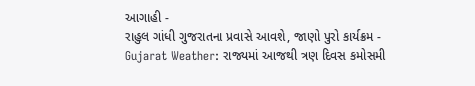આગાહી -
રાહુલ ગાંધી ગુજરાતના પ્રવાસે આવશે, જાણો પુરો કાર્યક્રમ -
Gujarat Weather: રાજ્યમાં આજથી ત્રણ દિવસ કમોસમી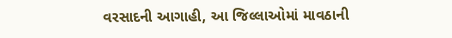વરસાદની આગાહી, આ જિલ્લાઓમાં માવઠાની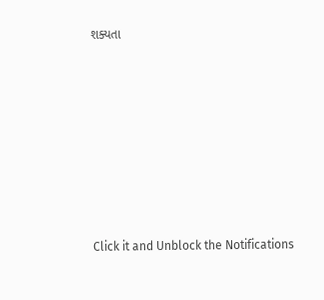શક્યતા








Click it and Unblock the Notifications